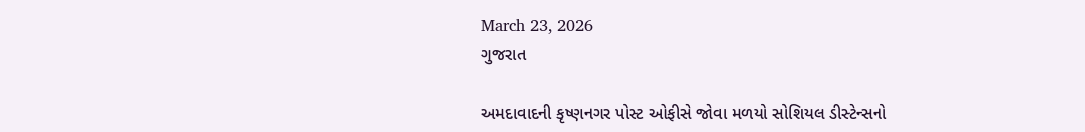March 23, 2026
ગુજરાત

અમદાવાદની કૃષ્ણનગર પોસ્ટ ઓફીસે જોવા મળયો સોશિયલ ડીસ્ટેન્સનો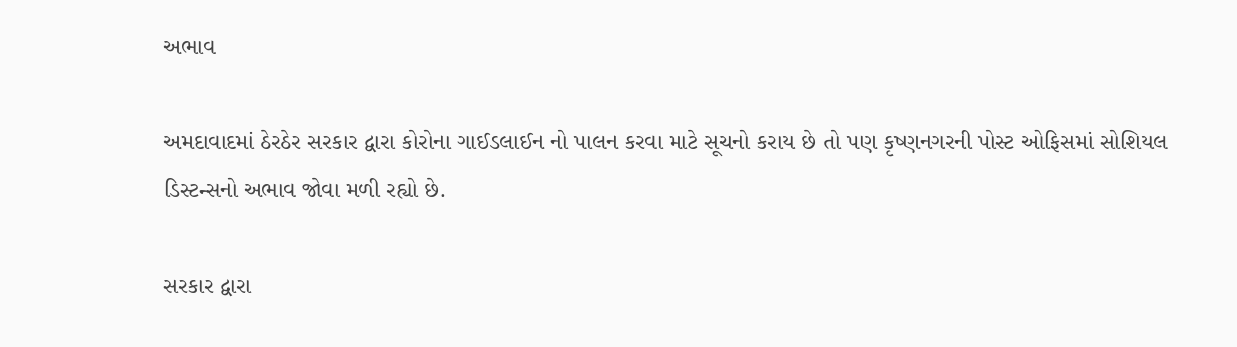અભાવ

અમદાવાદમાં ઠેરઠેર સરકાર દ્વારા કોરોના ગાઈડલાઈન નો પાલન કરવા માટે સૂચનો કરાય છે તો પણ કૃષ્ણનગરની પોસ્ટ ઓફિસમાં સોશિયલ ડિસ્ટન્સનો અભાવ જોવા મળી રહ્યો છે.

સરકાર દ્વારા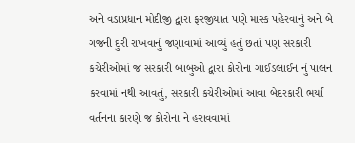અને વડાપ્રધાન મોદીજી દ્વારા ફરજીયાત પણે માસ્ક પહેરવાનું અને બે ગજની દુરી રાખવાનું જણાવામાં આવ્યું હતું છતાં પણ સરકારી કચેરીઓમાં જ સરકારી બાબુઓ દ્વારા કોરોના ગાઈડલાઈન નું પાલન કરવામાં નથી આવતું, સરકારી કચેરીઓમાં આવા બેદરકારી ભર્યા વર્તનના કારણે જ કોરોના ને હરાવવામાં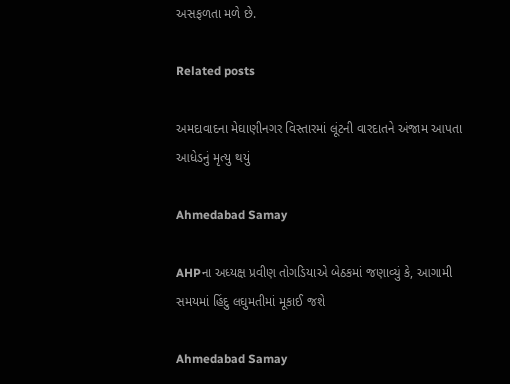અસફળતા મળે છે.

Related posts

અમદાવાદના મેઘાણીનગર વિસ્તારમાં લૂંટની વારદાતને અંજામ આપતા આધેડનું મૃત્યુ થયું

Ahmedabad Samay

AHPના અધ્યક્ષ પ્રવીણ તોગડિયાએ બેઠકમાં જણાવ્યું કે, આગામી સમયમાં હિંદુ લઘુમતીમાં મૂકાઈ જશે

Ahmedabad Samay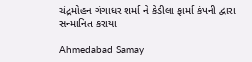ચંદ્રમોહન ગંગાધર શર્મા ને કેડીલા ફાર્મા કંપની દ્વારા સન્માનિત કરાયા

Ahmedabad Samay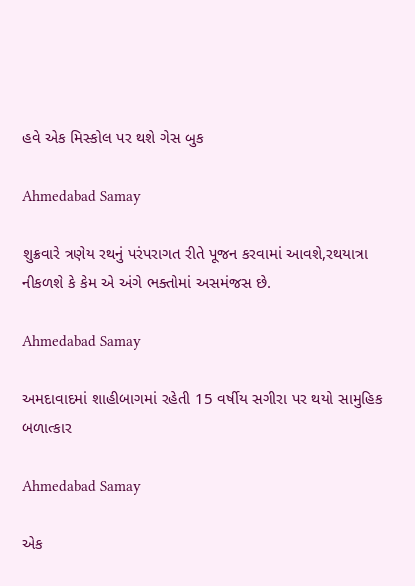હવે એક મિસ્કોલ પર થશે ગેસ બુક

Ahmedabad Samay

શુક્રવારે ત્રણેય રથનું પરંપરાગત રીતે પૂજન કરવામાં આવશે,રથયાત્રા નીકળશે કે કેમ એ અંગે ભક્તોમાં અસમંજસ છે.

Ahmedabad Samay

અમદાવાદમાં શાહીબાગમાં રહેતી 15 વર્ષીય સગીરા પર થયો સામુહિક બળાત્કાર

Ahmedabad Samay

એક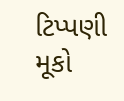ટિપ્પણી મૂકો